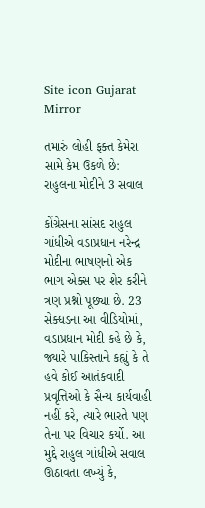Site icon Gujarat Mirror

તમારું લોહી ફક્ત કેમેરા સામે કેમ ઉકળે છે: રાહુલના મોદીને 3 સવાલ

કોંગ્રેસના સાંસદ રાહુલ ગાંધીએ વડાપ્રધાન નરેન્દ્ર મોદીના ભાષણનો એક ભાગ એક્સ પર શેર કરીને ત્રણ પ્રશ્નો પૂછ્યા છે. 23 સેક્ધડના આ વીડિયોમાં, વડાપ્રધાન મોદી કહે છે કે, જ્યારે પાકિસ્તાને કહ્યું કે તે હવે કોઈ આતંકવાદી પ્રવૃત્તિઓ કે સૈન્ય કાર્યવાહી નહીં કરે, ત્યારે ભારતે પણ તેના પર વિચાર કર્યો. આ મુદ્દે રાહુલ ગાંધીએ સવાલ ઊઠાવતા લખ્યું કે,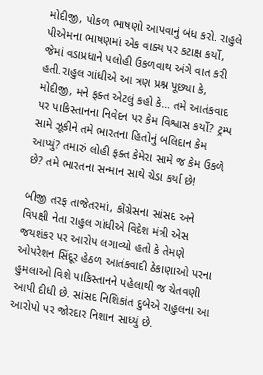મોદીજી, પોકળ ભાષણો આપવાનું બંધ કરો. રાહુલે પીએમના ભાષણમાં એક વાક્ય પર કટાક્ષ કર્યો, જેમાં વડાપ્રધાને પલોહી ઉકળવાથ અંગે વાત કરી હતી.રાહુલ ગાંધીએ આ ત્રણ પ્રશ્ન પૂછ્યા કે, મોદીજી, મને ફક્ત એટલું કહો કે… તમે આતંકવાદ પર પાકિસ્તાનના નિવેદન પર કેમ વિશ્વાસ કર્યો? ટ્રમ્પ સામે ઝૂકીને તમે ભારતના હિતોનું બલિદાન કેમ આપ્યું? તમારું લોહી ફક્ત કેમેરા સામે જ કેમ ઉકળે છે? તમે ભારતના સન્માન સાથે ચેડા કર્યા છે!

બીજી તરફ તાજેતરમાં, કોંગ્રેસના સાંસદ અને વિપક્ષી નેતા રાહુલ ગાંધીએ વિદેશ મંત્રી એસ જયશંકર પર આરોપ લગાવ્યો હતો કે તેમણે ઓપરેશન સિંદૂર હેઠળ આતંકવાદી ઠેકાણાઓ પરના હુમલાઓ વિશે પાકિસ્તાનને પહેલાથી જ ચેતવણી આપી દીધી છે. સાંસદ નિશિકાંત દુબેએ રાહુલના આ આરોપો પર જોરદાર નિશાન સાધ્યું છે.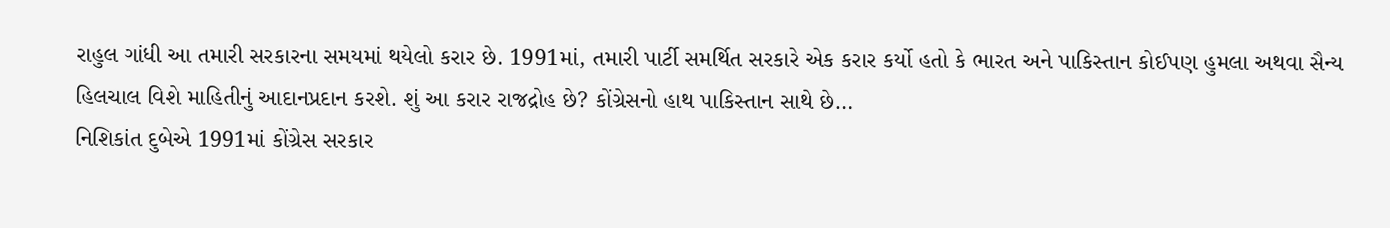રાહુલ ગાંધી આ તમારી સરકારના સમયમાં થયેલો કરાર છે. 1991માં, તમારી પાર્ટી સમર્થિત સરકારે એક કરાર કર્યો હતો કે ભારત અને પાકિસ્તાન કોઈપણ હુમલા અથવા સૈન્ય હિલચાલ વિશે માહિતીનું આદાનપ્રદાન કરશે. શું આ કરાર રાજદ્રોહ છે? કોંગ્રેસનો હાથ પાકિસ્તાન સાથે છે…
નિશિકાંત દુબેએ 1991માં કોંગ્રેસ સરકાર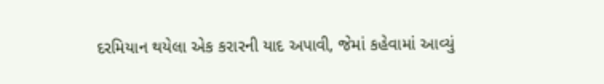દરમિયાન થયેલા એક કરારની યાદ અપાવી, જેમાં કહેવામાં આવ્યું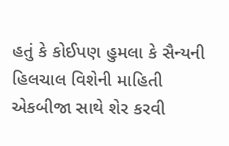હતું કે કોઈપણ હુમલા કે સૈન્યની હિલચાલ વિશેની માહિતી એકબીજા સાથે શેર કરવી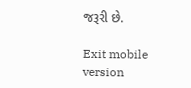જરૂરી છે.

Exit mobile version